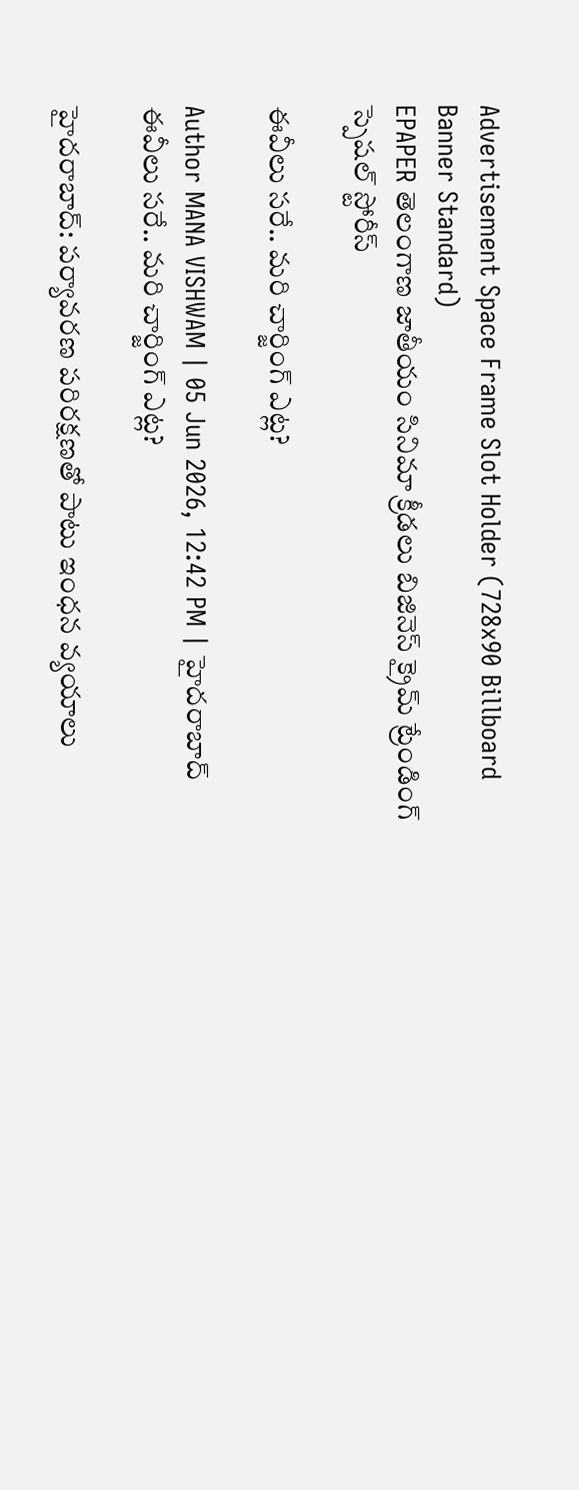Advertisement Space Frame Slot Holder (728x90 Billboard Banner Standard)
EPAPER తెలంగాణ జాతీయం సినిమా క్రీడలు బిజినెస్ క్రైమ్ ట్రేండింగ్ స్పెషల్ స్టోరీస్

ఈవీలు సరే.. మరి చార్జింగ్‌ ఎట్ల?

Author MANA VISHWAM | 05 Jun 2026, 12:42 PM | హైదరాబాద్
ఈవీలు సరే.. మరి చార్జింగ్‌ ఎట్ల?

హైదరాబాద్: పర్యావరణ పరిరక్షణతో పాటు ఇంధన వ్యయాలు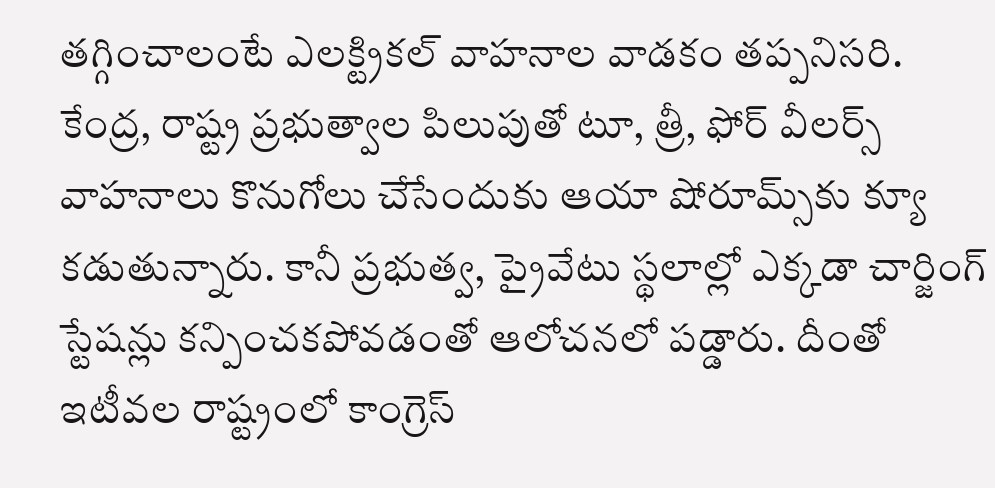తగ్గించాలంటే ఎలక్ట్రికల్‌ వాహనాల వాడకం తప్పనిసరి. కేంద్ర, రాష్ట్ర ప్రభుత్వాల పిలుపుతో టూ, త్రీ, ఫోర్‌ వీలర్స్‌ వాహనాలు కొనుగోలు చేసేందుకు ఆయా షోరూమ్స్‌కు క్యూ కడుతున్నారు. కానీ ప్రభుత్వ, ప్రైవేటు స్థలాల్లో ఎక్కడా చార్జింగ్‌ స్టేషన్లు కన్పించకపోవడంతో ఆలోచనలో పడ్డారు. దీంతో ఇటీవల రాష్ట్రంలో కాంగ్రెస్‌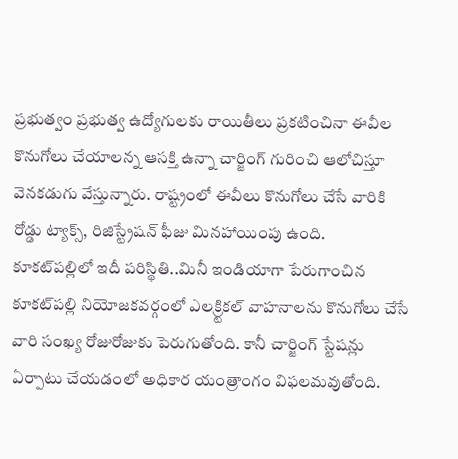ప్రభుత్వం ప్రభుత్వ ఉద్యోగులకు రాయితీలు ప్రకటించినా ఈవీల కొనుగోలు చేయాలన్న ఆసక్తి ఉన్నా చార్జింగ్‌ గురించి ఆలోచిస్తూ వెనకడుగు వేస్తున్నారు. రాష్ట్రంలో ఈవీలు కొనుగోలు చేసే వారికి రోడ్డు ట్యాక్స్‌, రిజిస్ట్రేషన్‌ ఫీజు మినహాయింపు ఉంది.
కూకట్‌పల్లిలో ఇదీ పరిస్థితి..మినీ ఇండియాగా పేరుగాంచిన కూకట్‌పల్లి నియోజకవర్గంలో ఎలక్ర్టికల్‌ వాహనాలను కొనుగోలు చేసే వారి సంఖ్య రోజురోజుకు పెరుగుతోంది. కానీ చార్జింగ్‌ స్టేషన్లు ఏర్పాటు చేయడంలో అధికార యంత్రాంగం విఫలమవుతోంది.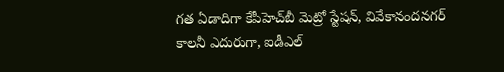గత ఏడాదిగా కేపీహెచ్‌బీ మెట్రో స్టేషన్‌, వివేకానందనగర్‌ కాలనీ ఎదురుగా, ఐడీఎల్‌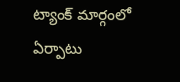ట్యాంక్‌ మార్గంలో ఏర్పాటు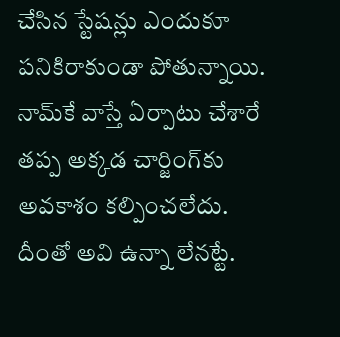చేసిన స్టేషన్లు ఎందుకూ పనికిరాకుండా పోతున్నాయి. నామ్‌కే వాస్తే ఏర్పాటు చేశారే తప్ప అక్కడ చార్జింగ్‌కు అవకాశం కల్పించలేదు. దీంతో అవి ఉన్నా లేనట్టే.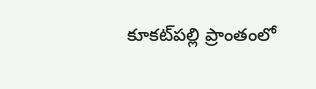కూకట్‌పల్లి ప్రాంతంలో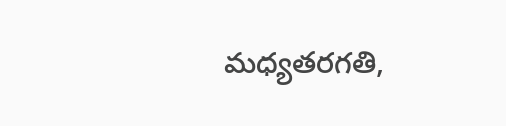మధ్యతరగతి,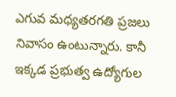ఎగువ మధ్యతరగతి ప్రజలు నివాసం ఉంటున్నారు. కానీ ఇక్కడ ప్రభుత్వ ఉద్యోగుల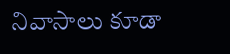నివాసాలు కూడా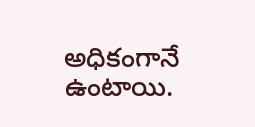అధికంగానే ఉంటాయి.